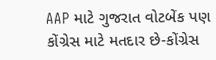AAP માટે ગુજરાત વોટબેંક પણ કોંગ્રેસ માટે મતદાર છે-કોંગ્રેસ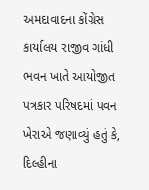અમદાવાદના કોંગ્રેસ કાર્યાલય રાજીવ ગાંધી ભવન ખાતે આયોજીત પત્રકાર પરિષદમાં પવન ખેરાએ જણાવ્યું હતું કે, દિલ્હીના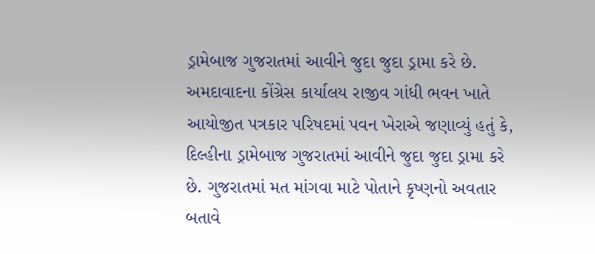ડ્રામેબાજ ગુજરાતમાં આવીને જુદા જુદા ડ્રામા કરે છે.
અમદાવાદના કોંગ્રેસ કાર્યાલય રાજીવ ગાંધી ભવન ખાતે આયોજીત પત્રકાર પરિષદમાં પવન ખેરાએ જણાવ્યું હતું કે, દિલ્હીના ડ્રામેબાજ ગુજરાતમાં આવીને જુદા જુદા ડ્રામા કરે છે. ગુજરાતમાં મત માંગવા માટે પોતાને કૃષ્ણનો અવતાર બતાવે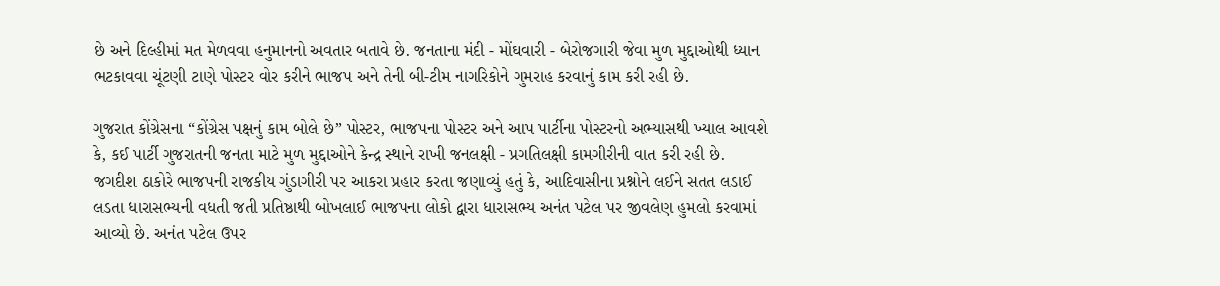છે અને દિલ્હીમાં મત મેળવવા હનુમાનનો અવતાર બતાવે છે. જનતાના મંદી - મોંઘવારી - બેરોજગારી જેવા મુળ મુદ્દાઓથી ધ્યાન ભટકાવવા ચૂંટણી ટાણે પોસ્ટર વોર કરીને ભાજપ અને તેની બી-ટીમ નાગરિકોને ગુમરાહ કરવાનું કામ કરી રહી છે.

ગુજરાત કોંગ્રેસના “કોંગ્રેસ પક્ષનું કામ બોલે છે” પોસ્ટર, ભાજપના પોસ્ટર અને આપ પાર્ટીના પોસ્ટરનો અભ્યાસથી ખ્યાલ આવશે કે, કઈ પાર્ટી ગુજરાતની જનતા માટે મુળ મુદ્દાઓને કેન્દ્ર સ્થાને રાખી જનલક્ષી - પ્રગતિલક્ષી કામગીરીની વાત કરી રહી છે.
જગદીશ ઠાકોરે ભાજપની રાજકીય ગુંડાગીરી પર આકરા પ્રહાર કરતા જણાવ્યું હતું કે, આદિવાસીના પ્રશ્નોને લઈને સતત લડાઈ લડતા ધારાસભ્યની વધતી જતી પ્રતિષ્ઠાથી બોખલાઈ ભાજપના લોકો દ્વારા ધારાસભ્ય અનંત પટેલ પર જીવલેણ હુમલો કરવામાં આવ્યો છે. અનંત પટેલ ઉપર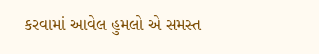કરવામાં આવેલ હુમલો એ સમસ્ત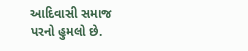આદિવાસી સમાજ પરનો હુમલો છે.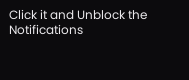Click it and Unblock the Notifications